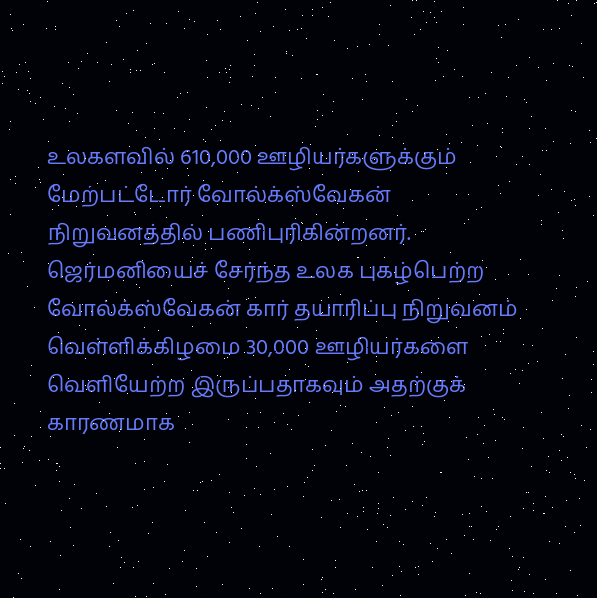உலகளவில் 610,000 ஊழியர்களுக்கும் மேற்பட்டோர் வோல்க்ஸ்வேகன் நிறுவனத்தில் பணிபுரிகின்றனர்.
ஜெர்மனியைச் சேர்ந்த உலக புகழ்பெற்ற வோல்க்ஸ்வேகன் கார் தயாரிப்பு நிறுவனம் வெள்ளிக்கிழமை 30,000 ஊழியர்களை வெளியேற்ற இருப்பதாகவும் அதற்குக் காரணமாக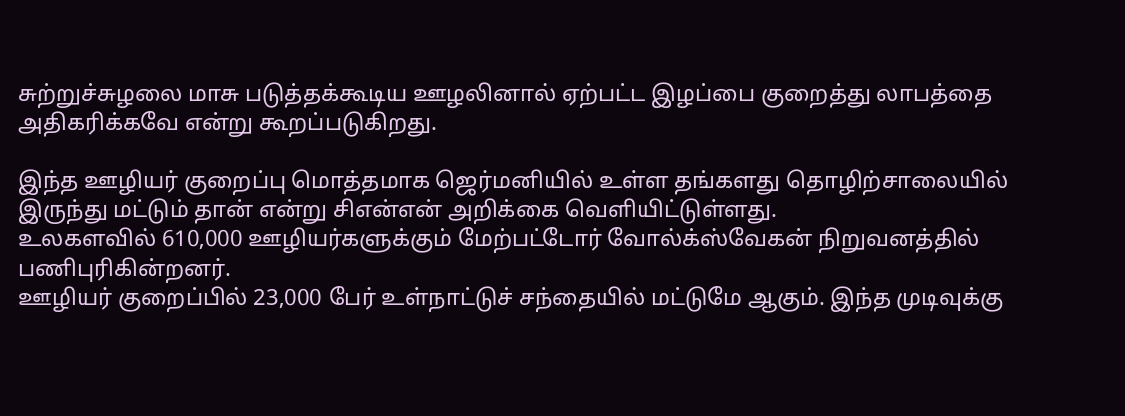சுற்றுச்சுழலை மாசு படுத்தக்கூடிய ஊழலினால் ஏற்பட்ட இழப்பை குறைத்து லாபத்தை அதிகரிக்கவே என்று கூறப்படுகிறது.

இந்த ஊழியர் குறைப்பு மொத்தமாக ஜெர்மனியில் உள்ள தங்களது தொழிற்சாலையில் இருந்து மட்டும் தான் என்று சிஎன்என் அறிக்கை வெளியிட்டுள்ளது.
உலகளவில் 610,000 ஊழியர்களுக்கும் மேற்பட்டோர் வோல்க்ஸ்வேகன் நிறுவனத்தில் பணிபுரிகின்றனர்.
ஊழியர் குறைப்பில் 23,000 பேர் உள்நாட்டுச் சந்தையில் மட்டுமே ஆகும். இந்த முடிவுக்கு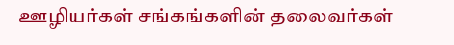ஊழியர்கள் சங்கங்களின் தலைவர்கள்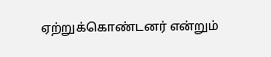ஏற்றுக்கொண்டனர் என்றும்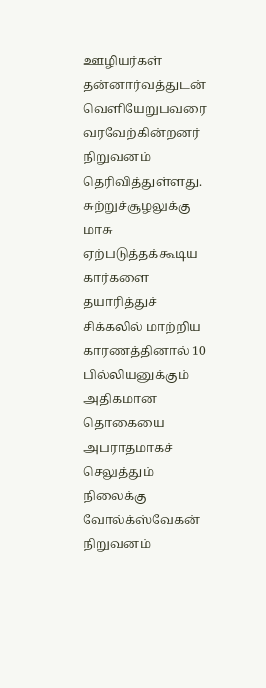ஊழியர்கள் தன்னார்வத்துடன் வெளியேறுபவரை வரவேற்கின்றனர் நிறுவனம் தெரிவித்துள்ளது.
சுற்றுச்சூழலுக்கு மாசு ஏற்படுத்தக்கூடிய கார்களை தயாரித்துச் சிக்கலில் மாற்றிய காரணத்தினால் 10 பில்லியனுக்கும் அதிகமான தொகையை அபராதமாகச் செலுத்தும் நிலைக்கு வோல்க்ஸ்வேகன் நிறுவனம்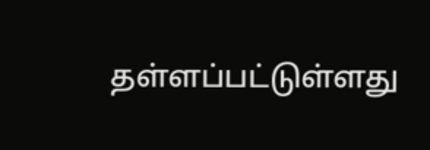தள்ளப்பட்டுள்ளது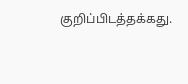குறிப்பிடத்தக்கது.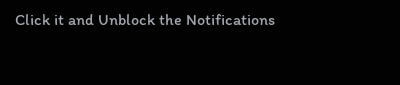Click it and Unblock the Notifications